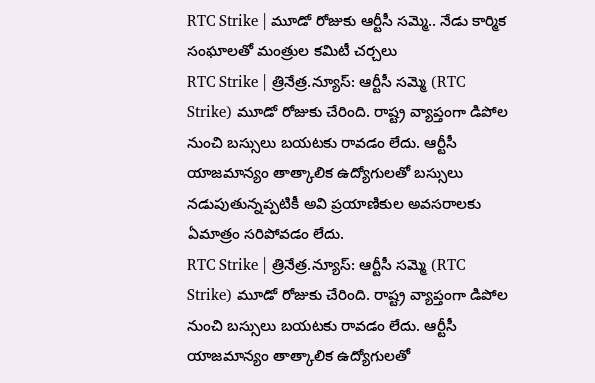RTC Strike | మూడో రోజుకు ఆర్టీసీ సమ్మె.. నేడు కార్మిక సంఘాలతో మంత్రుల కమిటీ చర్చలు
RTC Strike | త్రినేత్ర.న్యూస్: ఆర్టీసీ సమ్మె (RTC Strike) మూడో రోజుకు చేరింది. రాష్ట్ర వ్యాప్తంగా డిపోల నుంచి బస్సులు బయటకు రావడం లేదు. ఆర్టీసీ యాజమాన్యం తాత్కాలిక ఉద్యోగులతో బస్సులు నడుపుతున్నప్పటికీ అవి ప్రయాణికుల అవసరాలకు ఏమాత్రం సరిపోవడం లేదు.
RTC Strike | త్రినేత్ర.న్యూస్: ఆర్టీసీ సమ్మె (RTC Strike) మూడో రోజుకు చేరింది. రాష్ట్ర వ్యాప్తంగా డిపోల నుంచి బస్సులు బయటకు రావడం లేదు. ఆర్టీసీ యాజమాన్యం తాత్కాలిక ఉద్యోగులతో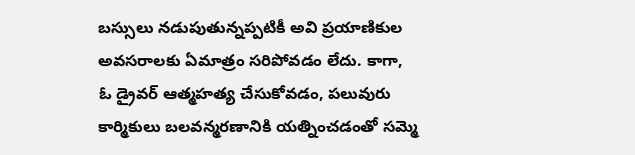బస్సులు నడుపుతున్నప్పటికీ అవి ప్రయాణికుల అవసరాలకు ఏమాత్రం సరిపోవడం లేదు. కాగా, ఓ డ్రైవర్ ఆత్మహత్య చేసుకోవడం, పలువురు కార్మికులు బలవన్మరణానికి యత్నించడంతో సమ్మె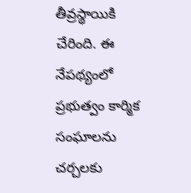తీవ్రస్థాయికి చేరింది. ఈ నేపథ్యంలో ప్రభుత్వం కార్మిక సంఘాలను చర్చలకు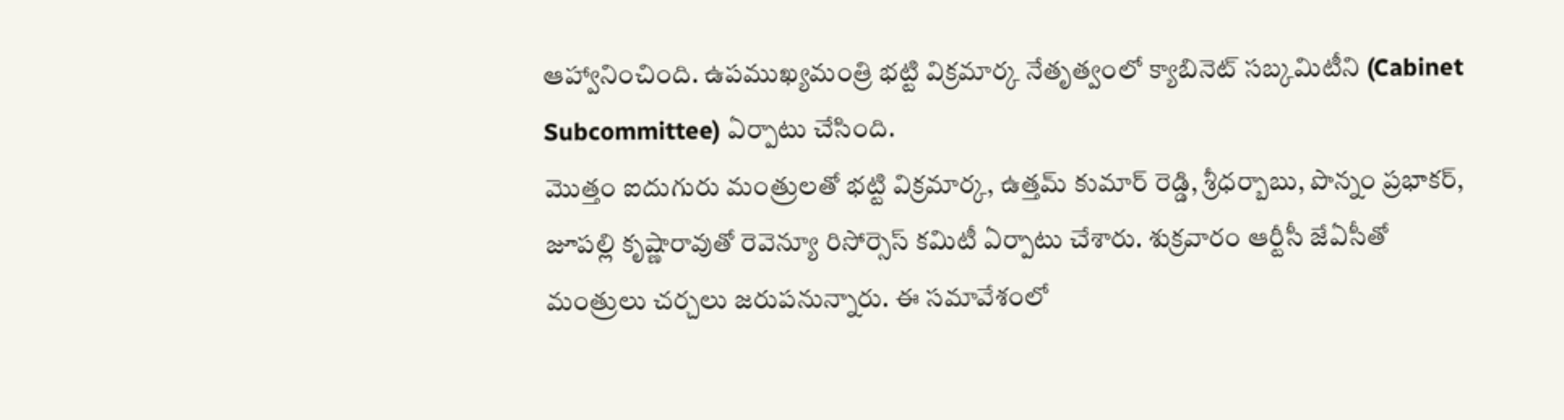ఆహ్వానించింది. ఉపముఖ్యమంత్రి భట్టి విక్రమార్క నేతృత్వంలో క్యాబినెట్ సబ్కమిటీని (Cabinet Subcommittee) ఏర్పాటు చేసింది.
మొత్తం ఐదుగురు మంత్రులతో భట్టి విక్రమార్క, ఉత్తమ్ కుమార్ రెడ్డి, శ్రీధర్బాబు, పొన్నం ప్రభాకర్, జూపల్లి కృష్ణారావుతో రెవెన్యూ రిసోర్సెస్ కమిటీ ఏర్పాటు చేశారు. శుక్రవారం ఆర్టీసీ జేఏసీతో మంత్రులు చర్చలు జరుపనున్నారు. ఈ సమావేశంలో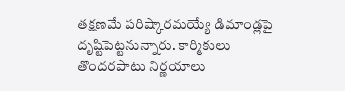తక్షణమే పరిష్కారమయ్యే డిమాండ్లపై దృష్టిపెట్టనున్నారు. కార్మికులు తొందరపాటు నిర్ణయాలు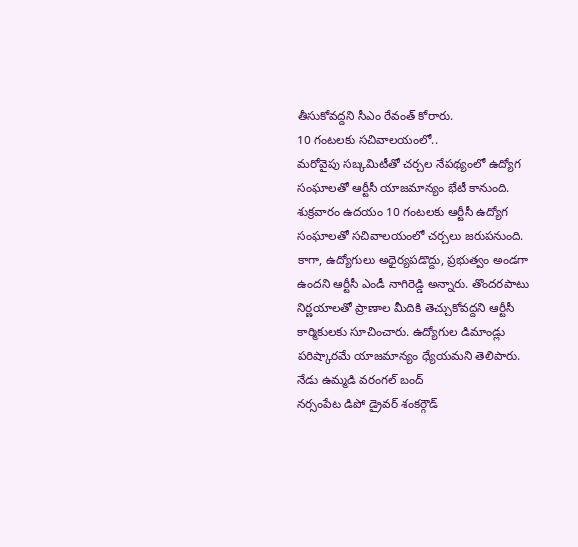తీసుకోవద్దని సీఎం రేవంత్ కోరారు.
10 గంటలకు సచివాలయంలో..
మరోవైపు సబ్కమిటీతో చర్చల నేపథ్యంలో ఉద్యోగ సంఘాలతో ఆర్టీసీ యాజమాన్యం భేటీ కానుంది. శుక్రవారం ఉదయం 10 గంటలకు ఆర్టీసీ ఉద్యోగ సంఘాలతో సచివాలయంలో చర్చలు జరుపనుంది. కాగా, ఉద్యోగులు అధైర్యపడొద్దు, ప్రభుత్వం అండగా ఉందని ఆర్టీసీ ఎండీ నాగిరెడ్డి అన్నారు. తొందరపాటు నిర్ణయాలతో ప్రాణాల మీదికి తెచ్చుకోవద్దని ఆర్టీసీ కార్మికులకు సూచించారు. ఉద్యోగుల డిమాండ్లు పరిష్కారమే యాజమాన్యం ధ్యేయమని తెలిపారు.
నేడు ఉమ్మడి వరంగల్ బంద్
నర్సంపేట డిపో డ్రైవర్ శంకర్గౌడ్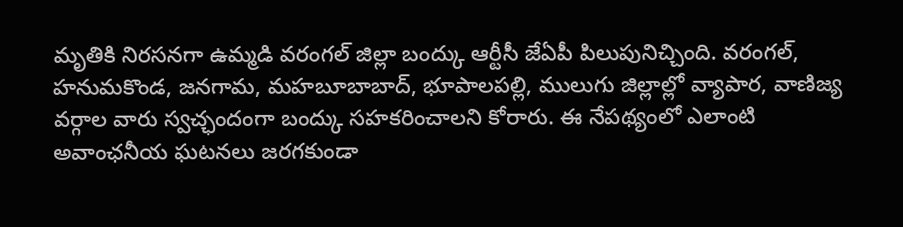మృతికి నిరసనగా ఉమ్మడి వరంగల్ జిల్లా బంద్కు ఆర్టీసీ జేఏపీ పిలుపునిచ్చింది. వరంగల్, హనుమకొండ, జనగామ, మహబూబాబాద్, భూపాలపల్లి, ములుగు జిల్లాల్లో వ్యాపార, వాణిజ్య వర్గాల వారు స్వచ్ఛందంగా బంద్కు సహకరించాలని కోరారు. ఈ నేపథ్యంలో ఎలాంటి అవాంఛనీయ ఘటనలు జరగకుండా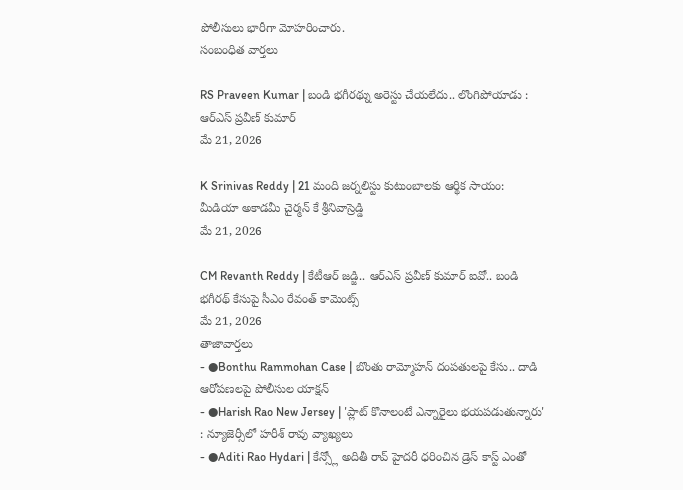పోలీసులు భారీగా మోహరించారు.
సంబంధిత వార్తలు

RS Praveen Kumar | బండి భగీరథ్ను అరెస్టు చేయలేదు.. లొంగిపోయాడు : ఆర్ఎస్ ప్రవీణ్ కుమార్
మే 21, 2026

K Srinivas Reddy | 21 మంది జర్నలిస్టు కుటుంబాలకు ఆర్థిక సాయం: మీడియా అకాడమీ చైర్మన్ కే శ్రీనివాస్రెడ్డి
మే 21, 2026

CM Revanth Reddy | కేటీఆర్ జడ్జి.. ఆర్ఎస్ ప్రవీణ్ కుమార్ ఐవో.. బండి భగీరథ్ కేసుపై సీఎం రేవంత్ కామెంట్స్
మే 21, 2026
తాజావార్తలు
- ●Bonthu Rammohan Case | బొంతు రామ్మోహన్ దంపతులపై కేసు.. దాడి ఆరోపణలపై పోలీసుల యాక్షన్
- ●Harish Rao New Jersey | 'ప్లాట్ కొనాలంటే ఎన్నారైలు భయపడుతున్నారు' : న్యూజెర్సీలో హరీశ్ రావు వ్యాఖ్యలు
- ●Aditi Rao Hydari | కేన్స్లో అదితీ రావ్ హైదరీ ధరించిన డ్రెస్ కాస్ట్ ఎంతో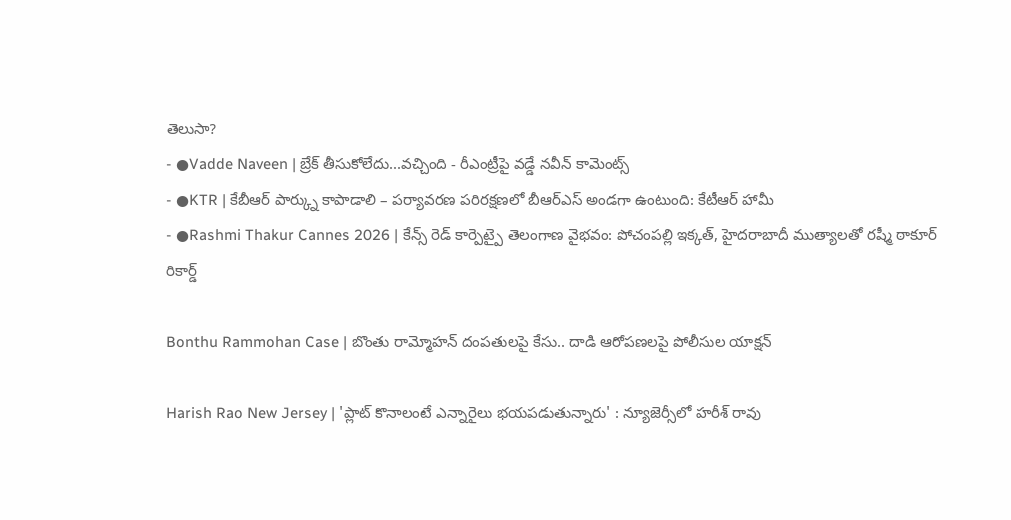తెలుసా?
- ●Vadde Naveen | బ్రేక్ తీసుకోలేదు...వచ్చింది - రీఎంట్రీపై వడ్డే నవీన్ కామెంట్స్
- ●KTR | కేబీఆర్ పార్క్ను కాపాడాలి – పర్యావరణ పరిరక్షణలో బీఆర్ఎస్ అండగా ఉంటుంది: కేటీఆర్ హామీ
- ●Rashmi Thakur Cannes 2026 | కేన్స్ రెడ్ కార్పెట్పై తెలంగాణ వైభవం: పోచంపల్లి ఇక్కత్, హైదరాబాదీ ముత్యాలతో రష్మీ ఠాకూర్ రికార్డ్

Bonthu Rammohan Case | బొంతు రామ్మోహన్ దంపతులపై కేసు.. దాడి ఆరోపణలపై పోలీసుల యాక్షన్

Harish Rao New Jersey | 'ప్లాట్ కొనాలంటే ఎన్నారైలు భయపడుతున్నారు' : న్యూజెర్సీలో హరీశ్ రావు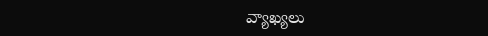వ్యాఖ్యలు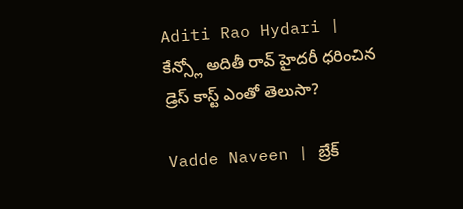Aditi Rao Hydari | కేన్స్లో అదితీ రావ్ హైదరీ ధరించిన డ్రెస్ కాస్ట్ ఎంతో తెలుసా?

Vadde Naveen | బ్రేక్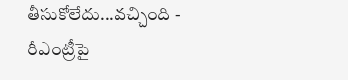తీసుకోలేదు...వచ్చింది - రీఎంట్రీపై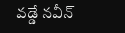వడ్డే నవీన్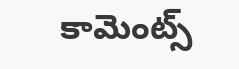కామెంట్స్